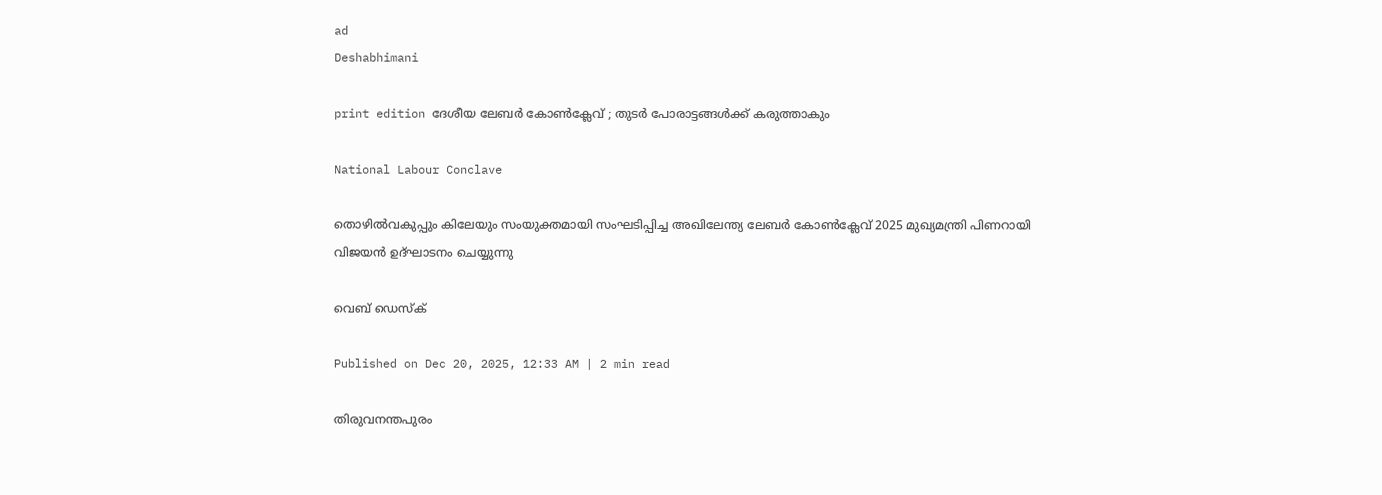ad
Deshabhimani

print edition ദേശീയ ലേബർ കോൺക്ലേവ്‌ ; തുടർ പോരാട്ടങ്ങൾക്ക്‌ കരുത്താകും

National Labour Conclave

തൊഴിൽവകുപ്പും കിലേയും സംയുക്തമായി സംഘടിപ്പിച്ച അഖിലേന്ത്യ ലേബർ കോൺക്ലേവ് 2025 മുഖ്യമന്ത്രി പിണറായി വിജയൻ ഉദ്ഘാടനം ചെയ്യുന്നു

വെബ് ഡെസ്ക്

Published on Dec 20, 2025, 12:33 AM | 2 min read

തിരുവനന്തപുരം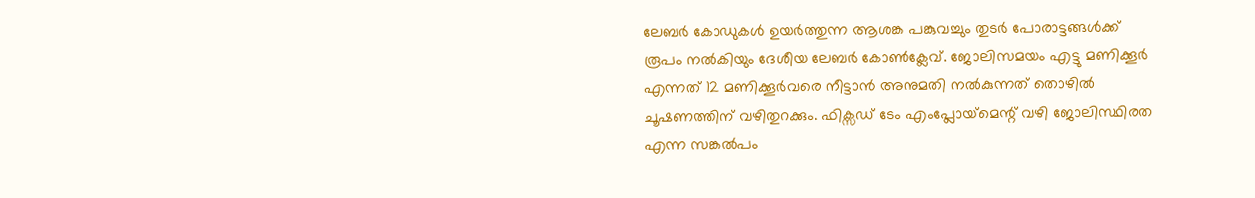ലേബർ കോഡുകൾ ഉയർത്തുന്ന ആശങ്ക പങ്കുവച്ചും തുടർ പോരാട്ടങ്ങൾക്ക്‌ രൂപം നൽകിയും ദേശീയ ലേബർ കോൺക്ലേവ്‌. ജോലിസമയം എട്ടു മണിക്കൂര്‍ എന്നത് 12 മണിക്കൂര്‍വരെ നീട്ടാന്‍ അനുമതി നല്‍കുന്നത് തൊഴില്‍ ചൂഷണത്തിന് വഴിതുറക്കും. ഫിക്സഡ് ടേം എംപ്ലോയ്‌മെന്റ്‌ വഴി ജോലിസ്ഥിരത എന്ന സങ്കല്‍പം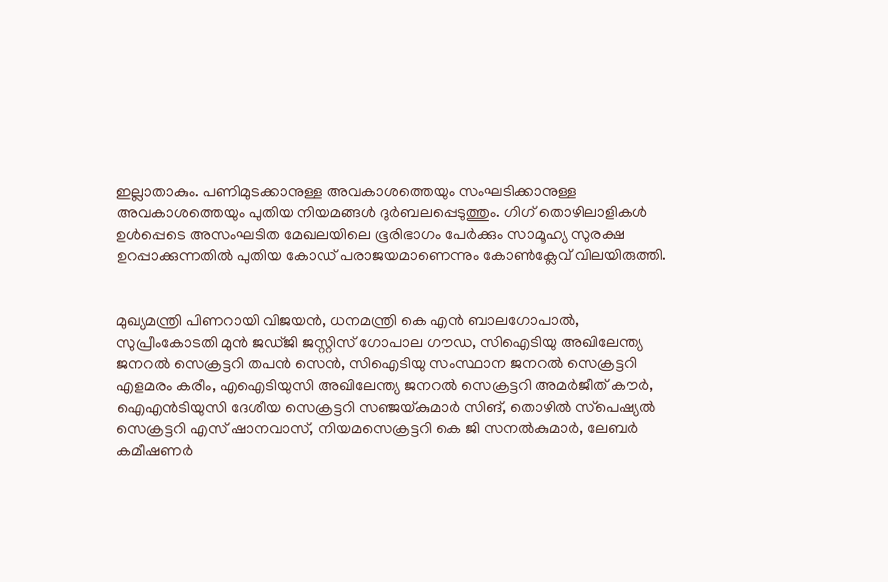ഇല്ലാതാകും. പണിമുടക്കാനുള്ള അവകാശത്തെയും സംഘടിക്കാനുള്ള അവകാശത്തെയും പുതിയ നിയമങ്ങള്‍ ദുര്‍ബലപ്പെടുത്തും. ഗിഗ് തൊഴിലാളികള്‍ ഉള്‍പ്പെടെ അസംഘടിത മേഖലയിലെ ഭൂരിഭാഗം പേര്‍ക്കും സാമൂഹ്യ സുരക്ഷ ഉറപ്പാക്കുന്നതില്‍ പുതിയ കോഡ്‌ പരാജയമാണെന്നും കോൺക്ലേവ്‌ വിലയിരുത്തി.


മുഖ്യമന്ത്രി പിണറായി വിജയൻ, ധനമന്ത്രി കെ എൻ ബാലഗോപാൽ, സുപ്രീംകോടതി മുൻ ജഡ്‌ജി ജസ്റ്റിസ് ഗോപാല ഗൗഡ, സിഐടിയു അഖിലേന്ത്യ ജനറൽ സെക്രട്ടറി തപൻ സെൻ, സിഐടിയു സംസ്ഥാന ജനറൽ സെക്രട്ടറി എളമരം കരീം, എഐടിയുസി അഖിലേന്ത്യ ജനറൽ സെക്രട്ടറി അമർജീത് കൗർ, ഐഎൻടിയുസി ദേശീയ സെക്രട്ടറി സഞ്ജയ്കുമാർ സിങ്‌, തൊഴിൽ സ്‌പെഷ്യൽ സെക്രട്ടറി എസ്‌ ഷാനവാസ്, നിയമസെക്രട്ടറി കെ ജി സനൽകുമാർ, ലേബർ കമീഷണർ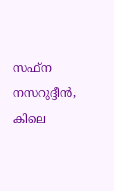സഫ്‌ന നസറുദ്ദീൻ, കിലെ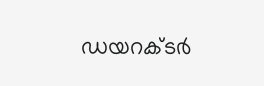ഡയറക്ടർ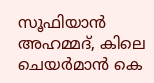സൂഫിയാൻ അഹമ്മദ്, കിലെ ചെയർമാൻ കെ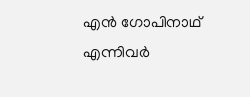എൻ ഗോപിനാഥ് എന്നിവർ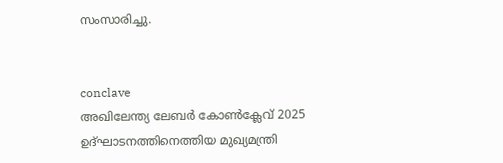സംസാരിച്ചു.


conclave
അഖിലേന്ത്യ ലേബർ കോൺക്ലേവ് 2025 ഉദ്ഘാടനത്തിനെത്തിയ മുഖ്യമന്ത്രി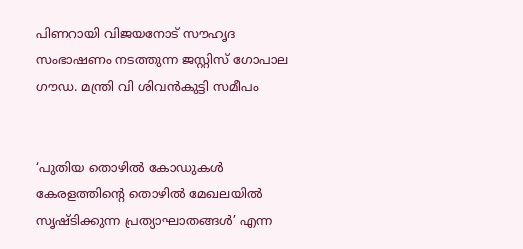പിണറായി വിജയനോട് സൗഹൃദ സംഭാഷണം നടത്തുന്ന ജസ്റ്റിസ് ഗോപാല ഗൗഡ. മന്ത്രി വി ശിവൻകുട്ടി സമീപം


‘പുതിയ തൊഴിൽ കോഡുകൾ കേരളത്തിന്റെ തൊഴിൽ മേഖലയിൽ സൃഷ്ടിക്കുന്ന പ്രത്യാഘാതങ്ങൾ’ എന്ന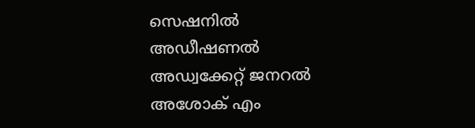സെഷനിൽ അഡീഷണൽ അഡ്വക്കേറ്റ് ജനറൽ അശോക് എം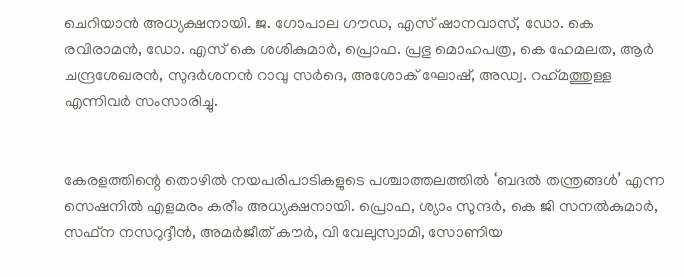ചെറിയാൻ അധ്യക്ഷനായി. ജ. ഗോപാല ഗൗഡ, എസ് ഷാനവാസ്, ഡോ. കെ രവിരാമൻ, ഡോ. എസ് കെ ശശികുമാർ, പ്രൊഫ. പ്രഭു മൊഹപത്ര, കെ ഹേമലത, ആർ ചന്ദ്രശേഖരൻ, സുദർശനൻ റാവു സർദെ, അശോക് ഘോഷ്, അഡ്വ. റഹ്‌മത്തുള്ള എന്നിവർ സംസാരിച്ചു.


കേരളത്തിന്റെ തൊഴിൽ നയപരിപാടികളുടെ പശ്ചാത്തലത്തിൽ ‘ബദൽ തന്ത്രങ്ങൾ’ എന്ന സെഷനിൽ എളമരം കരീം അധ്യക്ഷനായി. പ്രൊഫ, ശ്യാം സുന്ദർ, കെ ജി സനൽകുമാർ, സഫ്‌ന നസറുദ്ദീൻ, അമർജീത് കൗർ, വി വേലുസ്വാമി, സോണിയ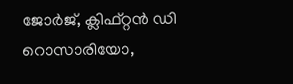ജോർജ്‌, ക്ലിഫ്റ്റൻ ഡി റൊസാരിയോ,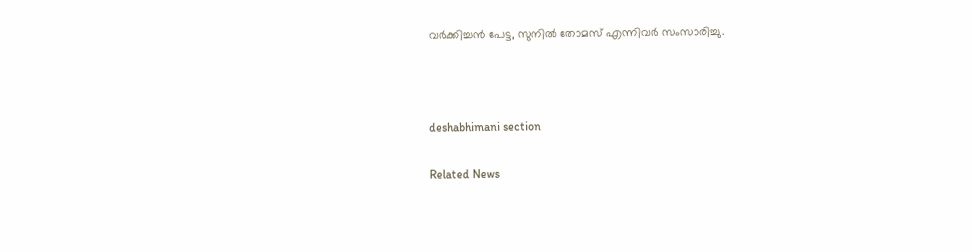വർക്കിച്ചൻ പേട്ട, സുനിൽ തോമസ് എന്നിവർ സംസാരിച്ചു.



deshabhimani section

Related News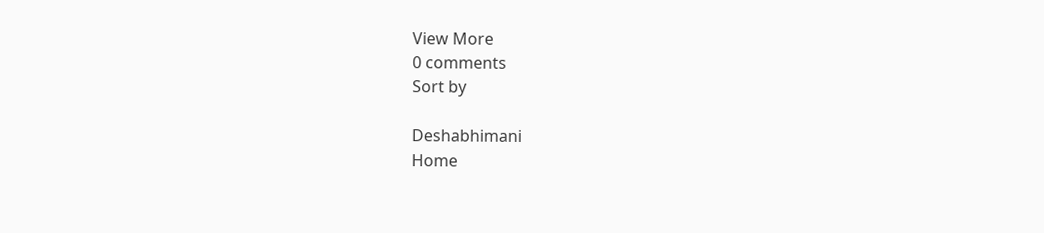View More
0 comments
Sort by

Deshabhimani
Home